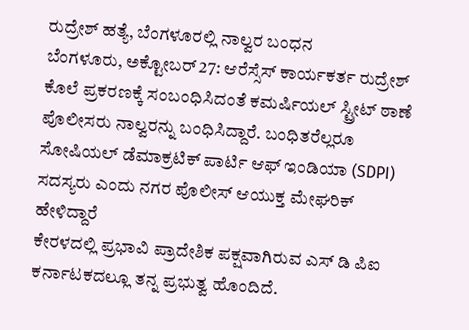ರುದ್ರೇಶ್ ಹತ್ಯೆ, ಬೆಂಗಳೂರಲ್ಲಿ ನಾಲ್ವರ ಬಂಧನ
ಬೆಂಗಳೂರು, ಅಕ್ಟೋಬರ್ 27: ಆರೆಸ್ಸೆಸ್ ಕಾರ್ಯಕರ್ತ ರುದ್ರೇಶ್ ಕೊಲೆ ಪ್ರಕರಣಕ್ಕೆ ಸಂಬಂಧಿಸಿದಂತೆ ಕಮರ್ಷಿಯಲ್ ಸ್ಟ್ರೀಟ್ ಠಾಣೆ ಪೊಲೀಸರು ನಾಲ್ವರನ್ನು ಬಂಧಿಸಿದ್ದಾರೆ. ಬಂಧಿತರೆಲ್ಲರೂ ಸೋಷಿಯಲ್ ಡೆಮಾಕ್ರಟಿಕ್ ಪಾರ್ಟಿ ಆಫ್ ಇಂಡಿಯಾ (SDPI) ಸದಸ್ಯರು ಎಂದು ನಗರ ಪೊಲೀಸ್ ಆಯುಕ್ತ ಮೇಘರಿಕ್ ಹೇಳಿದ್ದಾರೆ
ಕೇರಳದಲ್ಲಿ ಪ್ರಭಾವಿ ಪ್ರಾದೇಶಿಕ ಪಕ್ಷವಾಗಿರುವ ಎಸ್ ಡಿ ಪಿಐ ಕರ್ನಾಟಕದಲ್ಲೂ ತನ್ನ ಪ್ರಭುತ್ವ ಹೊಂದಿದೆ.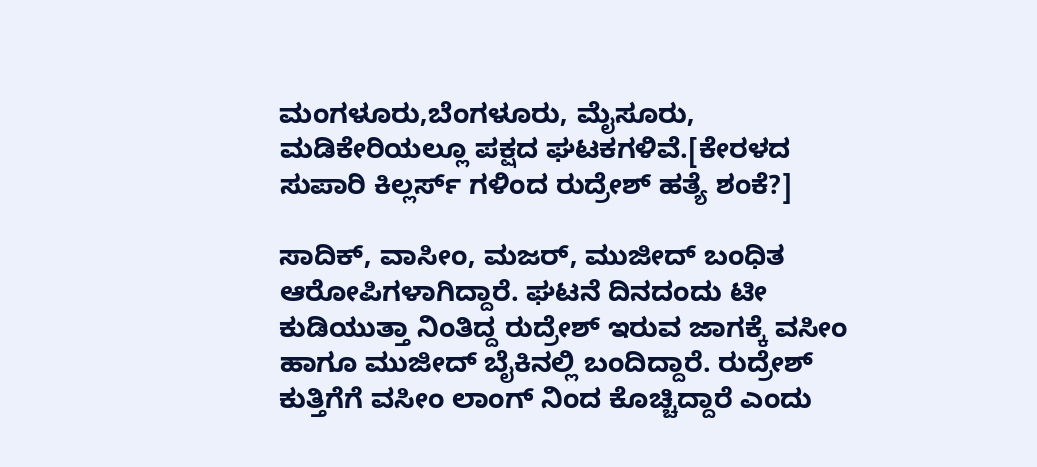ಮಂಗಳೂರು,ಬೆಂಗಳೂರು, ಮೈಸೂರು, ಮಡಿಕೇರಿಯಲ್ಲೂ ಪಕ್ಷದ ಘಟಕಗಳಿವೆ.[ಕೇರಳದ ಸುಪಾರಿ ಕಿಲ್ಲರ್ಸ್ ಗಳಿಂದ ರುದ್ರೇಶ್ ಹತ್ಯೆ ಶಂಕೆ?]

ಸಾದಿಕ್, ವಾಸೀಂ, ಮಜರ್, ಮುಜೀದ್ ಬಂಧಿತ ಆರೋಪಿಗಳಾಗಿದ್ದಾರೆ. ಘಟನೆ ದಿನದಂದು ಟೀ ಕುಡಿಯುತ್ತಾ ನಿಂತಿದ್ದ ರುದ್ರೇಶ್ ಇರುವ ಜಾಗಕ್ಕೆ ವಸೀಂ ಹಾಗೂ ಮುಜೀದ್ ಬೈಕಿನಲ್ಲಿ ಬಂದಿದ್ದಾರೆ. ರುದ್ರೇಶ್ ಕುತ್ತಿಗೆಗೆ ವಸೀಂ ಲಾಂಗ್ ನಿಂದ ಕೊಚ್ಚಿದ್ದಾರೆ ಎಂದು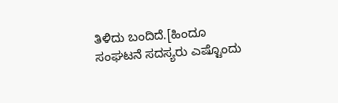ತಿಳಿದು ಬಂದಿದೆ.[ಹಿಂದೂ ಸಂಘಟನೆ ಸದಸ್ಯರು ಎಷ್ಟೊಂದು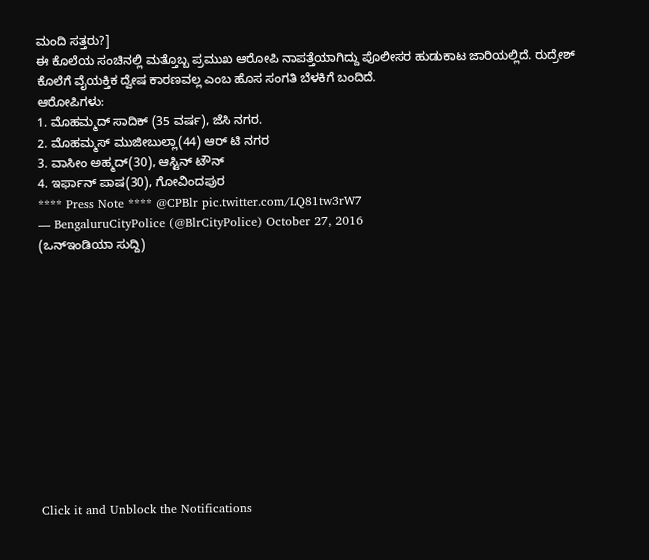ಮಂದಿ ಸತ್ತರು?]
ಈ ಕೊಲೆಯ ಸಂಚಿನಲ್ಲಿ ಮತ್ತೊಬ್ಬ ಪ್ರಮುಖ ಆರೋಪಿ ನಾಪತ್ತೆಯಾಗಿದ್ದು ಪೊಲೀಸರ ಹುಡುಕಾಟ ಜಾರಿಯಲ್ಲಿದೆ. ರುದ್ರೇಶ್ ಕೊಲೆಗೆ ವೈಯಕ್ತಿಕ ದ್ವೇಷ ಕಾರಣವಲ್ಲ ಎಂಬ ಹೊಸ ಸಂಗತಿ ಬೆಳಕಿಗೆ ಬಂದಿದೆ.
ಆರೋಪಿಗಳು:
1. ಮೊಹಮ್ಮದ್ ಸಾದಿಕ್ (35 ವರ್ಷ), ಜೆಸಿ ನಗರ.
2. ಮೊಹಮ್ಮಸ್ ಮುಜೀಬುಲ್ಲಾ(44) ಆರ್ ಟಿ ನಗರ
3. ವಾಸೀಂ ಅಹ್ಮದ್(30), ಆಸ್ಟಿನ್ ಟೌನ್
4. ಇರ್ಫಾನ್ ಪಾಷ(30), ಗೋವಿಂದಪುರ
**** Press Note **** @CPBlr pic.twitter.com/LQ81tw3rW7
— BengaluruCityPolice (@BlrCityPolice) October 27, 2016
(ಒನ್ಇಂಡಿಯಾ ಸುದ್ದಿ)












Click it and Unblock the Notifications